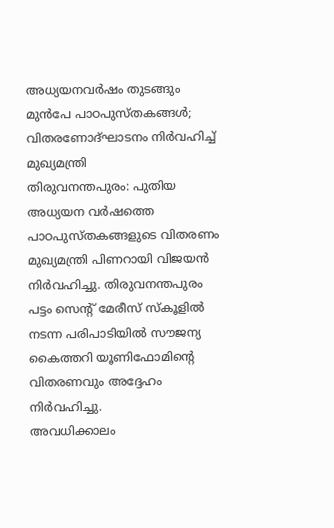അധ്യയനവർഷം തുടങ്ങും മുൻപേ പാഠപുസ്തകങ്ങൾ; വിതരണോദ്ഘാടനം നിർവഹിച്ച് മുഖ്യമന്ത്രി
തിരുവനന്തപുരം: പുതിയ അധ്യയന വർഷത്തെ പാഠപുസ്തകങ്ങളുടെ വിതരണം മുഖ്യമന്ത്രി പിണറായി വിജയൻ നിർവഹിച്ചു. തിരുവനന്തപുരം പട്ടം സെൻ്റ് മേരീസ് സ്കൂളിൽ നടന്ന പരിപാടിയിൽ സൗജന്യ കൈത്തറി യൂണിഫോമിന്റെ വിതരണവും അദ്ദേഹം നിർവഹിച്ചു.
അവധിക്കാലം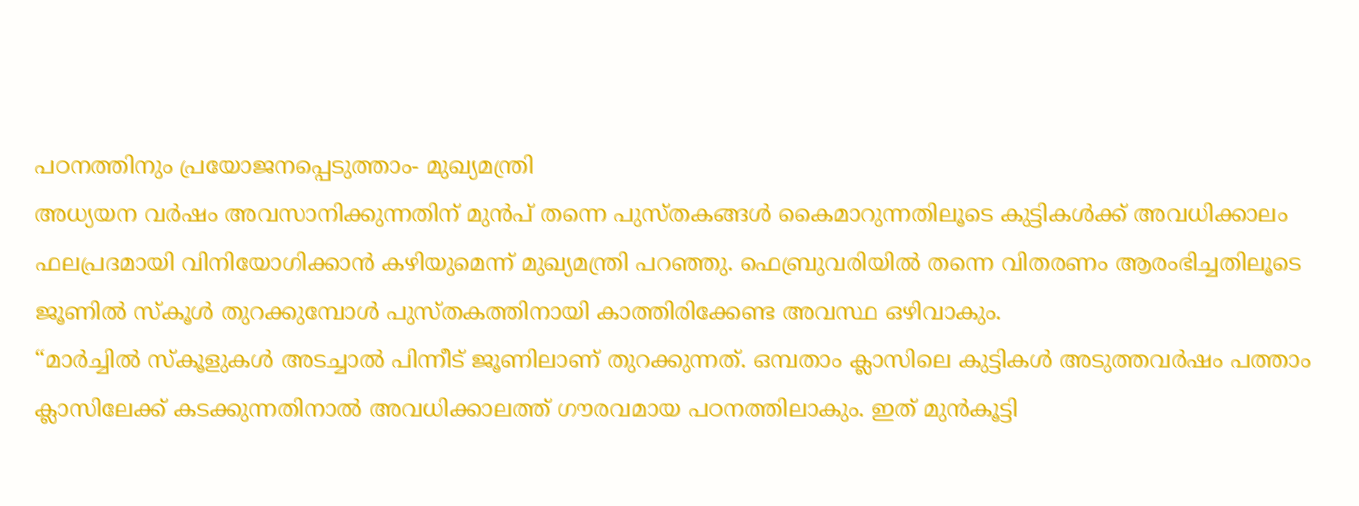പഠനത്തിനും പ്രയോജനപ്പെടുത്താം- മുഖ്യമന്ത്രി
അധ്യയന വർഷം അവസാനിക്കുന്നതിന് മുൻപ് തന്നെ പുസ്തകങ്ങൾ കൈമാറുന്നതിലൂടെ കുട്ടികൾക്ക് അവധിക്കാലം ഫലപ്രദമായി വിനിയോഗിക്കാൻ കഴിയുമെന്ന് മുഖ്യമന്ത്രി പറഞ്ഞു. ഫെബ്രുവരിയിൽ തന്നെ വിതരണം ആരംഭിച്ചതിലൂടെ ജൂണിൽ സ്കൂൾ തുറക്കുമ്പോൾ പുസ്തകത്തിനായി കാത്തിരിക്കേണ്ട അവസ്ഥ ഒഴിവാകും.
“മാർച്ചിൽ സ്കൂളുകൾ അടച്ചാൽ പിന്നീട് ജൂണിലാണ് തുറക്കുന്നത്. ഒമ്പതാം ക്ലാസിലെ കുട്ടികൾ അടുത്തവർഷം പത്താം ക്ലാസിലേക്ക് കടക്കുന്നതിനാൽ അവധിക്കാലത്ത് ഗൗരവമായ പഠനത്തിലാകും. ഇത് മുൻകൂട്ടി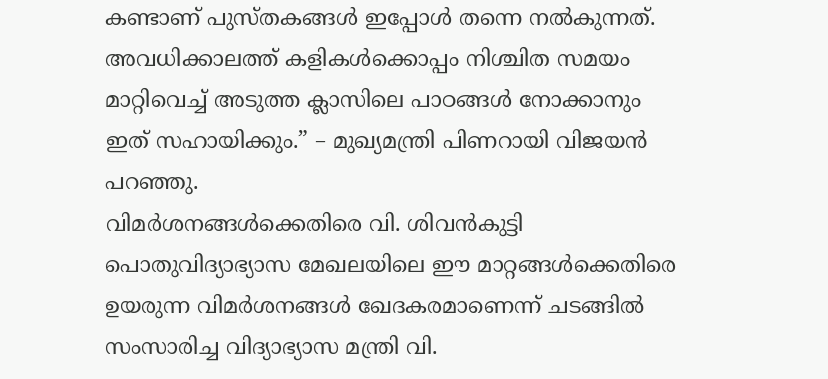കണ്ടാണ് പുസ്തകങ്ങൾ ഇപ്പോൾ തന്നെ നൽകുന്നത്. അവധിക്കാലത്ത് കളികൾക്കൊപ്പം നിശ്ചിത സമയം മാറ്റിവെച്ച് അടുത്ത ക്ലാസിലെ പാഠങ്ങൾ നോക്കാനും ഇത് സഹായിക്കും.” – മുഖ്യമന്ത്രി പിണറായി വിജയൻ പറഞ്ഞു.
വിമർശനങ്ങൾക്കെതിരെ വി. ശിവൻകുട്ടി
പൊതുവിദ്യാഭ്യാസ മേഖലയിലെ ഈ മാറ്റങ്ങൾക്കെതിരെ ഉയരുന്ന വിമർശനങ്ങൾ ഖേദകരമാണെന്ന് ചടങ്ങിൽ സംസാരിച്ച വിദ്യാഭ്യാസ മന്ത്രി വി.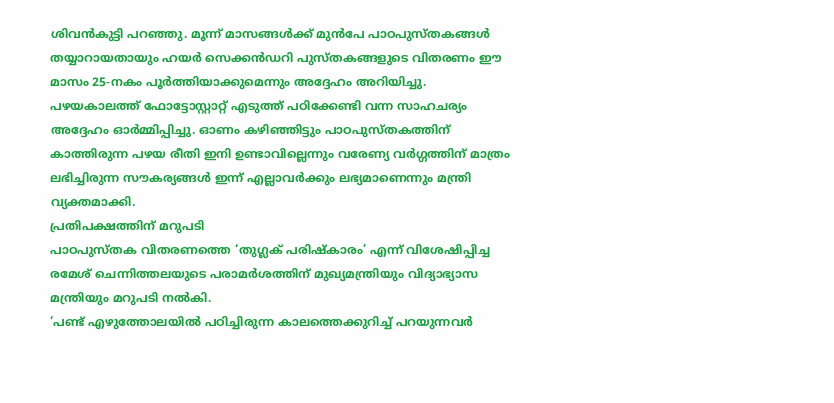ശിവൻകുട്ടി പറഞ്ഞു. മൂന്ന് മാസങ്ങൾക്ക് മുൻപേ പാഠപുസ്തകങ്ങൾ തയ്യാറായതായും ഹയർ സെക്കൻഡറി പുസ്തകങ്ങളുടെ വിതരണം ഈ മാസം 25-നകം പൂർത്തിയാക്കുമെന്നും അദ്ദേഹം അറിയിച്ചു.
പഴയകാലത്ത് ഫോട്ടോസ്റ്റാറ്റ് എടുത്ത് പഠിക്കേണ്ടി വന്ന സാഹചര്യം അദ്ദേഹം ഓർമ്മിപ്പിച്ചു. ഓണം കഴിഞ്ഞിട്ടും പാഠപുസ്തകത്തിന് കാത്തിരുന്ന പഴയ രീതി ഇനി ഉണ്ടാവില്ലെന്നും വരേണ്യ വർഗ്ഗത്തിന് മാത്രം ലഭിച്ചിരുന്ന സൗകര്യങ്ങൾ ഇന്ന് എല്ലാവർക്കും ലഭ്യമാണെന്നും മന്ത്രി വ്യക്തമാക്കി.
പ്രതിപക്ഷത്തിന് മറുപടി
പാഠപുസ്തക വിതരണത്തെ ‘തുഗ്ലക് പരിഷ്കാരം’ എന്ന് വിശേഷിപ്പിച്ച രമേശ് ചെന്നിത്തലയുടെ പരാമർശത്തിന് മുഖ്യമന്ത്രിയും വിദ്യാഭ്യാസ മന്ത്രിയും മറുപടി നൽകി.
‘പണ്ട് എഴുത്തോലയിൽ പഠിച്ചിരുന്ന കാലത്തെക്കുറിച്ച് പറയുന്നവർ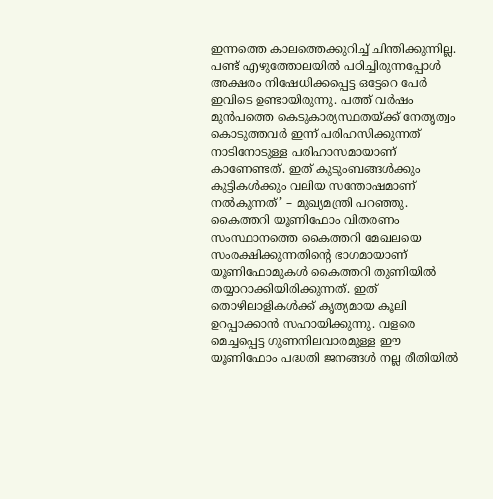ഇന്നത്തെ കാലത്തെക്കുറിച്ച് ചിന്തിക്കുന്നില്ല. പണ്ട് എഴുത്തോലയിൽ പഠിച്ചിരുന്നപ്പോൾ അക്ഷരം നിഷേധിക്കപ്പെട്ട ഒട്ടേറെ പേർ ഇവിടെ ഉണ്ടായിരുന്നു. പത്ത് വർഷം മുൻപത്തെ കെടുകാര്യസ്ഥതയ്ക്ക് നേതൃത്വം കൊടുത്തവർ ഇന്ന് പരിഹസിക്കുന്നത് നാടിനോടുള്ള പരിഹാസമായാണ് കാണേണ്ടത്. ഇത് കുടുംബങ്ങൾക്കും കുട്ടികൾക്കും വലിയ സന്തോഷമാണ് നൽകുന്നത്’ – മുഖ്യമന്ത്രി പറഞ്ഞു.
കൈത്തറി യൂണിഫോം വിതരണം
സംസ്ഥാനത്തെ കൈത്തറി മേഖലയെ സംരക്ഷിക്കുന്നതിന്റെ ഭാഗമായാണ് യൂണിഫോമുകൾ കൈത്തറി തുണിയിൽ തയ്യാറാക്കിയിരിക്കുന്നത്. ഇത് തൊഴിലാളികൾക്ക് കൃത്യമായ കൂലി ഉറപ്പാക്കാൻ സഹായിക്കുന്നു. വളരെ മെച്ചപ്പെട്ട ഗുണനിലവാരമുള്ള ഈ യൂണിഫോം പദ്ധതി ജനങ്ങൾ നല്ല രീതിയിൽ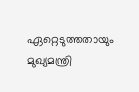ഏറ്റെടുത്തതായും മുഖ്യമന്ത്രി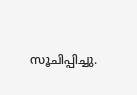സൂചിപ്പിച്ചു.